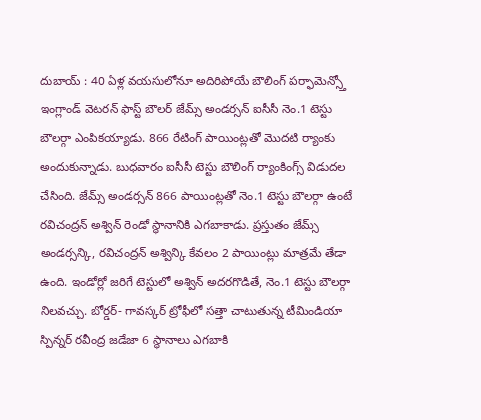దుబాయ్ : 40 ఏళ్ల వయసులోనూ అదిరిపోయే బౌలింగ్ పర్ఫామెన్స్తో ఇంగ్లాండ్ వెటరన్ ఫాస్ట్ బౌలర్ జేమ్స్ అండర్సన్ ఐసీసీ నెం.1 టెస్టు బౌలర్గా ఎంపికయ్యాడు. 866 రేటింగ్ పాయింట్లతో మొదటి ర్యాంకు అందుకున్నాడు. బుధవారం ఐసీసీ టెస్టు బౌలింగ్ ర్యాంకింగ్స్ విడుదల చేసింది. జేమ్స్ అండర్సన్ 866 పాయింట్లతో నెం.1 టెస్టు బౌలర్గా ఉంటే రవిచంద్రన్ అశ్విన్ రెండో స్థానానికి ఎగబాకాడు. ప్రస్తుతం జేమ్స్ అండర్సన్కి, రవిచంద్రన్ అశ్విన్కి కేవలం 2 పాయింట్లు మాత్రమే తేడా ఉంది. ఇండోర్లో జరిగే టెస్టులో అశ్విన్ అదరగొడితే, నెం.1 టెస్టు బౌలర్గా నిలవచ్చు. బోర్డర్- గావస్కర్ ట్రోఫీలో సత్తా చాటుతున్న టీమిండియా స్పిన్నర్ రవీంద్ర జడేజా 6 స్థానాలు ఎగబాకి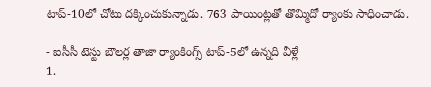టాప్-10లో చోటు దక్కించుకున్నాడు. 763 పాయింట్లతో తొమ్మిదో ర్యాంకు సాధించాడు.

- ఐసీసీ టెస్టు బౌలర్ల తాజా ర్యాంకింగ్స్ టాప్-5లో ఉన్నది వీళ్లే
1.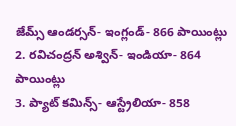జేమ్స్ ఆండర్సన్- ఇంగ్లండ్- 866 పాయింట్లు
2. రవిచంద్రన్ అశ్విన్- ఇండియా- 864 పాయింట్లు
3. ప్యాట్ కమిన్స్- ఆస్ట్రేలియా- 858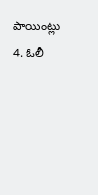పాయింట్లు
4. ఓలీ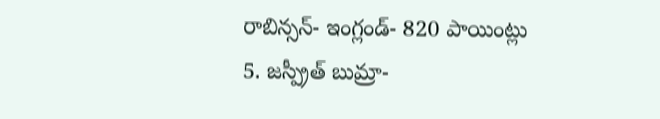రాబిన్సన్- ఇంగ్లండ్- 820 పాయింట్లు
5. జస్ప్రీత్ బుమ్రా-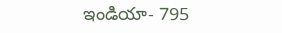ఇండియా- 795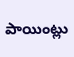పాయింట్లు